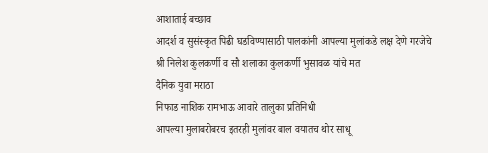आशाताई बच्छाव
आदर्श व सुसंस्कृत पिढी घडविण्यासाठी पालकांनी आपल्या मुलांकडे लक्ष देणे गरजेचे
श्री निलेश कुलकर्णी व सौ शलाका कुलकर्णी भुसावळ यांचे मत
दैनिक युवा मराठा
निफाड नाशिक रामभाऊ आवारे तालुका प्रतिनिधी
आपल्या मुलाबरोबरच इतरही मुलांवर बाल वयातच थोर साधू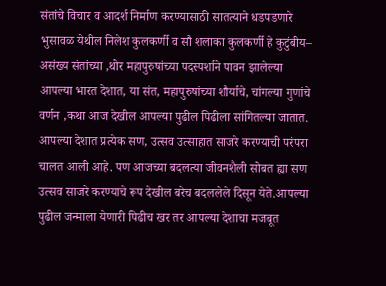संतांचे विचार व आदर्श निर्माण करण्यासाठी सातत्याने धडपडणारे भुसावळ येथील निलेश कुलकर्णी व सौ शलाका कुलकर्णी हे कुटुंबीय–
असंख्य संतांच्या ,थोर महापुरुषांच्या पदस्पर्शाने पावन झालेल्या आपल्या भारत देशात, या संत, महापुरुषांच्या शौर्याचे, चांगल्या गुणांचे वर्णन ,कथा आज देखील आपल्या पुढील पिढीला सांगितल्या जातात. आपल्या देशात प्रत्येक सण, उत्सव उत्साहात साजरे करण्याची परंपरा चालत आली आहे. पण आजच्या बदलत्या जीवनशैली सोबत ह्या सण उत्सव साजरे करण्याचे रूप देखील बरेच बदललेले दिसून येते.आपल्या पुढील जन्माला येणारी पिढीच खर तर आपल्या देशाचा मजबूत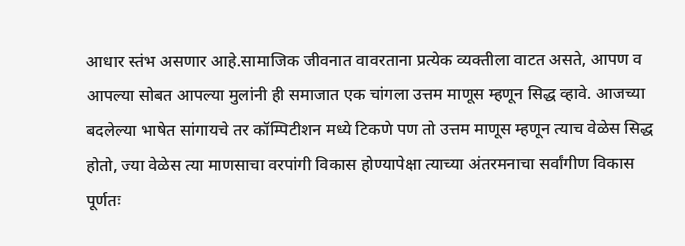आधार स्तंभ असणार आहे.सामाजिक जीवनात वावरताना प्रत्येक व्यक्तीला वाटत असते, आपण व आपल्या सोबत आपल्या मुलांनी ही समाजात एक चांगला उत्तम माणूस म्हणून सिद्ध व्हावे. आजच्या बदलेल्या भाषेत सांगायचे तर कॉम्पिटीशन मध्ये टिकणे पण तो उत्तम माणूस म्हणून त्याच वेळेस सिद्ध होतो, ज्या वेळेस त्या माणसाचा वरपांगी विकास होण्यापेक्षा त्याच्या अंतरमनाचा सर्वांगीण विकास पूर्णतः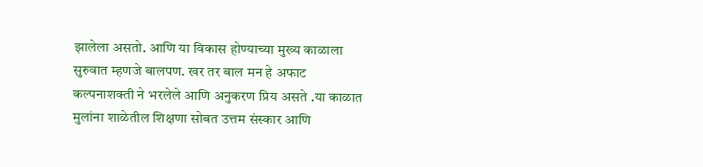झालेला असतो. आणि या विकास होण्याच्या मुख्य काळाला सुरुवात म्हणजे बालपण. खर तर बाल मन हे अफाट कल्पनाशक्ती ने भरलेले आणि अनुकरण प्रिय असते .या काळात मुलांना शाळेतील शिक्षणा सोबत उत्तम संस्कार आणि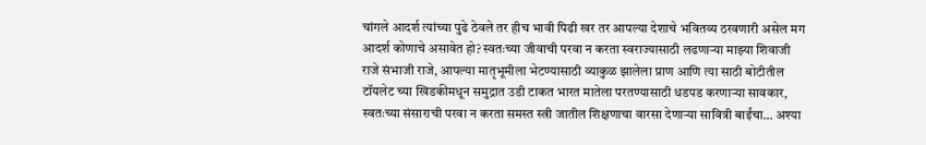चांगले आदर्श त्यांच्या पुढे ठेवले तर हीच भावी पिढी खर तर आपल्या देशाचे भवितव्य ठरवणारी असेल मग आदर्श कोणाचे असावेत हो? स्वतःच्या जीवाची परवा न करता स्वराज्यासाठी लढणाऱ्या माझ्या शिवाजी राजे संभाजी राजे, आपल्या मातृभूमीला भेटण्यासाठी व्याकुळ झालेला प्राण आणि त्या साठी बोटीतील टॉयलेट च्या खिडकीमधून समुद्रात उडी टाकत भारत मातेला परतण्यासाठी धडपड करणाऱ्या सावकार, स्वतःच्या संसाराची परवा न करता समस्त स्त्री जातील शिक्षणाचा वारसा देणाऱ्या सावित्री बाईंचा… अश्या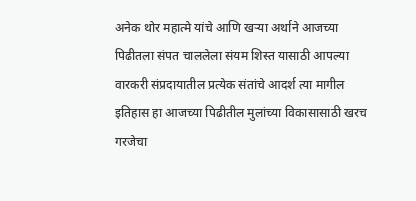अनेक थोर महात्मे यांचे आणि खऱ्या अर्थाने आजच्या पिढीतला संपत चाललेला संयम शिस्त यासाठी आपल्या वारकरी संप्रदायातील प्रत्येक संतांचे आदर्श त्या मागील इतिहास हा आजच्या पिढीतील मुलांच्या विकासासाठी खरच गरजेचा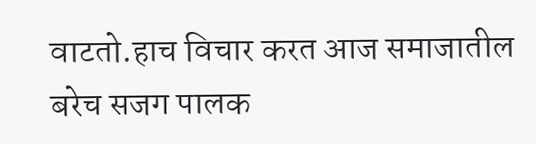वाटतो.हाच विचार करत आज समाजातील बरेच सजग पालक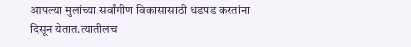आपल्या मुलांच्या सर्वांगीण विकासासाठी धडपड करतांना दिसून येतात.त्यातीलच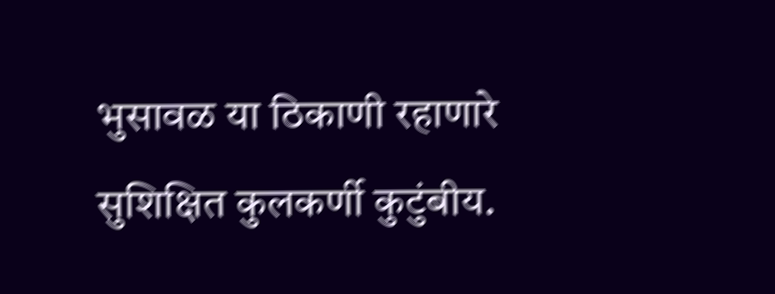भुसावळ या ठिकाणी रहाणारे सुशिक्षित कुलकर्णी कुटुंबीय.